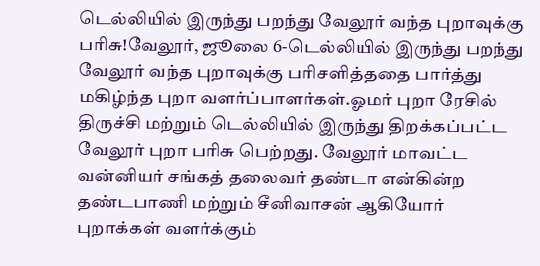டெல்லியில் இருந்து பறந்து வேலூர் வந்த புறாவுக்கு பரிசு!வேலூர், ஜூலை 6-டெல்லியில் இருந்து பறந்து வேலூர் வந்த புறாவுக்கு பரிசளித்ததை பார்த்து மகிழ்ந்த புறா வளர்ப்பாளர்கள்.ஓமர் புறா ரேசில் திருச்சி மற்றும் டெல்லியில் இருந்து திறக்கப்பட்ட வேலூர் புறா பரிசு பெற்றது. வேலூர் மாவட்ட வன்னியர் சங்கத் தலைவர் தண்டா என்கின்ற தண்டபாணி மற்றும் சீனிவாசன் ஆகியோர் புறாக்கள் வளர்க்கும்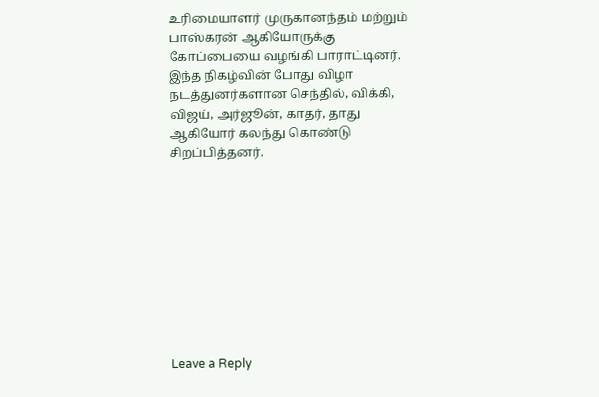உரிமையாளர் முருகானந்தம் மற்றும் பாஸ்கரன் ஆகியோருக்கு கோப்பையை வழங்கி பாராட்டினர். இந்த நிகழ்வின் போது விழா நடத்துனர்களான செந்தில், விக்கி, விஜய், அர்ஜூன், காதர், தாது ஆகியோர் கலந்து கொண்டு சிறப்பித்தனர்.










Leave a Reply